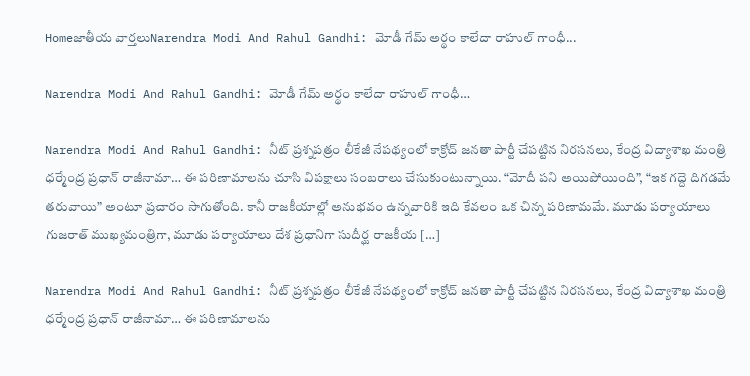Homeజాతీయ వార్తలుNarendra Modi And Rahul Gandhi: మోడీ గేమ్ అర్థం కాలేదా రాహుల్ గాంధీ...

Narendra Modi And Rahul Gandhi: మోడీ గేమ్ అర్థం కాలేదా రాహుల్ గాంధీ…

Narendra Modi And Rahul Gandhi: నీట్ ప్రశ్నపత్రం లీకేజీ నేపథ్యంలో కాక్రోచ్ జనతా పార్టీ చేపట్టిన నిరసనలు, కేంద్ర విద్యాశాఖ మంత్రి ధర్మేంద్ర ప్రధాన్ రాజీనామా… ఈ పరిణామాలను చూసి విపక్షాలు సంబరాలు చేసుకుంటున్నాయి. “మోదీ పని అయిపోయింది”, “ఇక గద్దె దిగడమే తరువాయి” అంటూ ప్రచారం సాగుతోంది. కానీ రాజకీయాల్లో అనుభవం ఉన్నవారికి ఇది కేవలం ఒక చిన్న పరిణామమే. మూడు పర్యాయాలు గుజరాత్ ముఖ్యమంత్రిగా, మూడు పర్యాయాలు దేశ ప్రధానిగా సుదీర్ఘ రాజకీయ […]

Narendra Modi And Rahul Gandhi: నీట్ ప్రశ్నపత్రం లీకేజీ నేపథ్యంలో కాక్రోచ్ జనతా పార్టీ చేపట్టిన నిరసనలు, కేంద్ర విద్యాశాఖ మంత్రి ధర్మేంద్ర ప్రధాన్ రాజీనామా… ఈ పరిణామాలను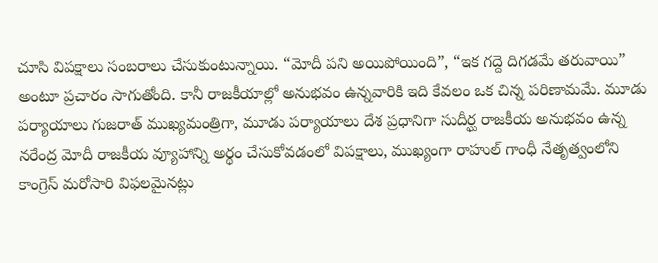చూసి విపక్షాలు సంబరాలు చేసుకుంటున్నాయి. “మోదీ పని అయిపోయింది”, “ఇక గద్దె దిగడమే తరువాయి” అంటూ ప్రచారం సాగుతోంది. కానీ రాజకీయాల్లో అనుభవం ఉన్నవారికి ఇది కేవలం ఒక చిన్న పరిణామమే. మూడు పర్యాయాలు గుజరాత్ ముఖ్యమంత్రిగా, మూడు పర్యాయాలు దేశ ప్రధానిగా సుదీర్ఘ రాజకీయ అనుభవం ఉన్న నరేంద్ర మోదీ రాజకీయ వ్యూహాన్ని అర్థం చేసుకోవడంలో విపక్షాలు, ముఖ్యంగా రాహుల్ గాంధీ నేతృత్వంలోని కాంగ్రెస్ మరోసారి విఫలమైనట్లు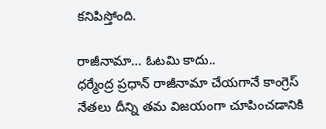కనిపిస్తోంది.

రాజీనామా… ఓటమి కాదు..
ధర్మేంద్ర ప్రధాన్ రాజీనామా చేయగానే కాంగ్రెస్ నేతలు దీన్ని తమ విజయంగా చూపించడానికి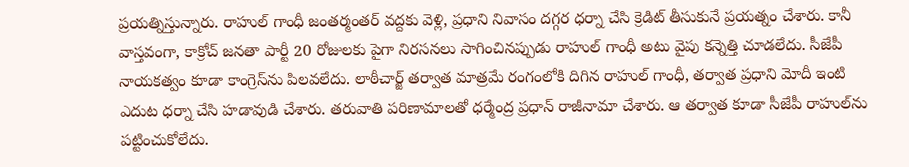ప్రయత్నిస్తున్నారు. రాహుల్ గాంధీ జంతర్మంతర్ వద్దకు వెళ్లి, ప్రధాని నివాసం దగ్గర ధర్నా చేసి క్రెడిట్ తీసుకునే ప్రయత్నం చేశారు. కానీ వాస్తవంగా, కాక్రోచ్ జనతా పార్టీ 20 రోజులకు పైగా నిరసనలు సాగించినప్పుడు రాహుల్ గాంధీ అటు వైపు కన్నెత్తి చూడలేదు. సీజేపీ నాయకత్వం కూడా కాంగ్రెస్‌ను పిలవలేదు. లాఠీచార్జ్ తర్వాత మాత్రమే రంగంలోకి దిగిన రాహుల్ గాంధీ, తర్వాత ప్రధాని మోదీ ఇంటి ఎదుట ధర్నా చేసి హడావుడి చేశారు. తరువాతి పరిణామాలతో ధర్మేంద్ర ప్రధాన్ రాజీనామా చేశారు. ఆ తర్వాత కూడా సీజేపీ రాహుల్‌ను పట్టించుకోలేదు.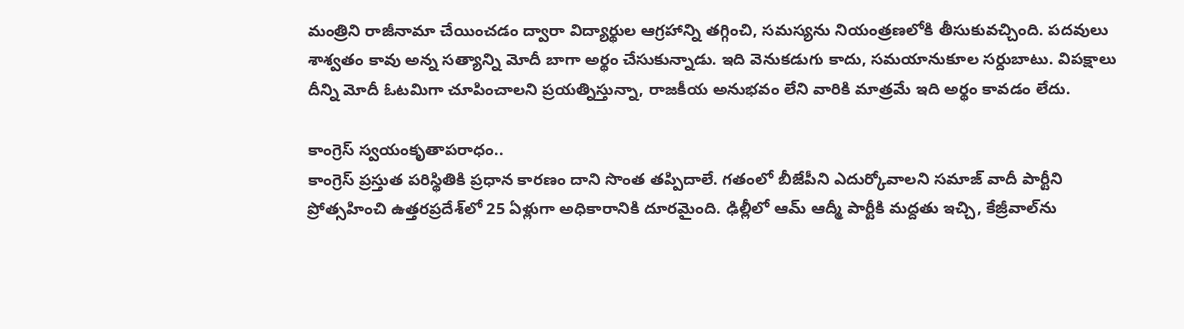మంత్రిని రాజీనామా చేయించడం ద్వారా విద్యార్థుల ఆగ్రహాన్ని తగ్గించి, సమస్యను నియంత్రణలోకి తీసుకువచ్చింది. పదవులు శాశ్వతం కావు అన్న సత్యాన్ని మోదీ బాగా అర్థం చేసుకున్నాడు. ఇది వెనుకడుగు కాదు, సమయానుకూల సర్దుబాటు. విపక్షాలు దీన్ని మోదీ ఓటమిగా చూపించాలని ప్రయత్నిస్తున్నా, రాజకీయ అనుభవం లేని వారికి మాత్రమే ఇది అర్థం కావడం లేదు.

కాంగ్రెస్ స్వయంకృతాపరాధం..
కాంగ్రెస్ ప్రస్తుత పరిస్థితికి ప్రధాన కారణం దాని సొంత తప్పిదాలే. గతంలో బీజేపీని ఎదుర్కోవాలని సమాజ్ వాదీ పార్టీని ప్రోత్సహించి ఉత్తరప్రదేశ్‌లో 25 ఏళ్లుగా అధికారానికి దూరమైంది. ఢిల్లీలో ఆమ్ ఆద్మీ పార్టీకి మద్దతు ఇచ్చి, కేజ్రీవాల్‌ను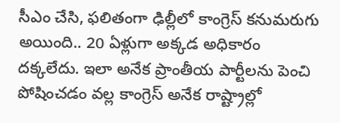సీఎం చేసి, ఫలితంగా ఢిల్లీలో కాంగ్రెస్ కనుమరుగు అయింది.. 20 ఏళ్లుగా అక్కడ అధికారం దక్కలేదు. ఇలా అనేక ప్రాంతీయ పార్టీలను పెంచి పోషించడం వల్ల కాంగ్రెస్ అనేక రాష్ట్రాల్లో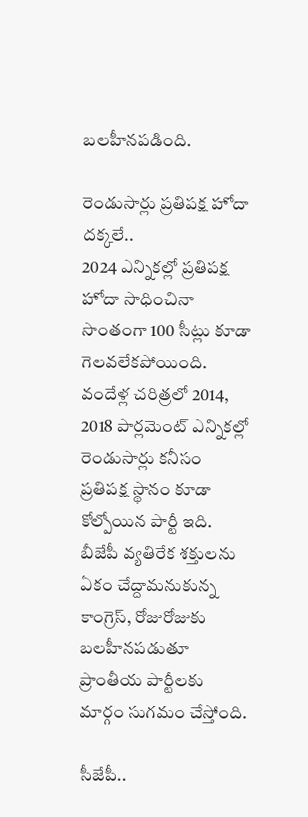బలహీనపడింది.

రెండుసార్లు ప్రతిపక్ష హోదా దక్కలే..
2024 ఎన్నికల్లో ప్రతిపక్ష హోదా సాధించినా సొంతంగా 100 సీట్లు కూడా గెలవలేకపోయింది. వందేళ్ల చరిత్రలో 2014, 2018 పార్లమెంట్ ఎన్నికల్లో రెండుసార్లు కనీసం ప్రతిపక్ష స్థానం కూడా కోల్పోయిన పార్టీ ఇది. బీజేపీ వ్యతిరేక శక్తులను ఏకం చేద్దామనుకున్న కాంగ్రెస్, రోజురోజుకు బలహీనపడుతూ ప్రాంతీయ పార్టీలకు మార్గం సుగమం చేస్తోంది.

సీజేపీ..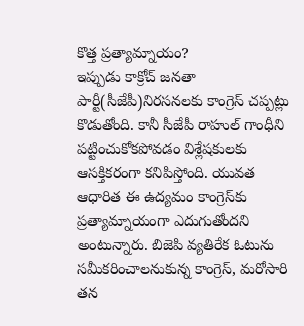కొత్త ప్రత్యామ్నాయం?
ఇప్పుడు కాక్రోచ్ జనతా పార్టీ(సీజేపీ)నిరసనలకు కాంగ్రెస్ చప్పట్లు కొడుతోంది. కానీ సీజేపీ రాహుల్ గాంధీని పట్టించుకోకపోవడం విశ్లేషకులకు ఆసక్తికరంగా కనిపిస్తోంది. యువత ఆధారిత ఈ ఉద్యమం కాంగ్రెస్‌కు ప్రత్యామ్నాయంగా ఎదుగుతోందని అంటున్నారు. బిజెపి వ్యతిరేక ఓటును సమీకరించాలనుకున్న కాంగ్రెస్, మరోసారి తన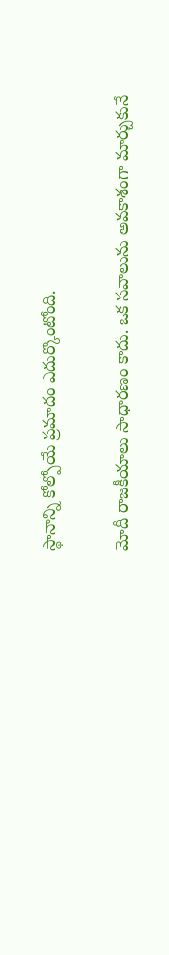స్థానాన్ని కోల్పోయే ప్రమాదం ఎదుర్కొంటోంది.

మోదీ రాజకీయాలు సాధారణం కాదు. ఒక సవాలును అవకాశంగా మార్చుకునే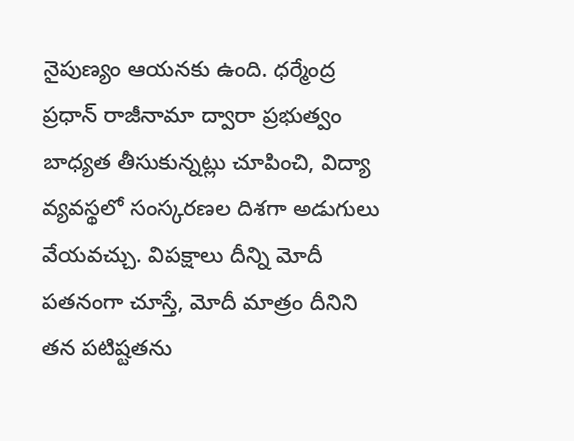నైపుణ్యం ఆయనకు ఉంది. ధర్మేంద్ర ప్రధాన్ రాజీనామా ద్వారా ప్రభుత్వం బాధ్యత తీసుకున్నట్లు చూపించి, విద్యా వ్యవస్థలో సంస్కరణల దిశగా అడుగులు వేయవచ్చు. విపక్షాలు దీన్ని మోదీ పతనంగా చూస్తే, మోదీ మాత్రం దీనిని తన పటిష్టతను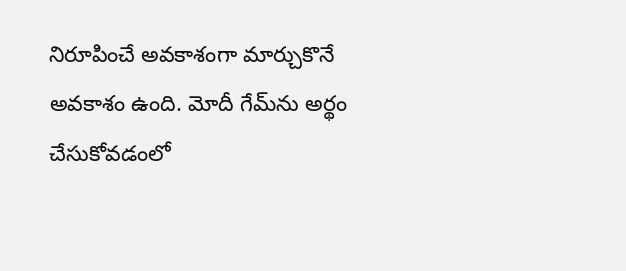నిరూపించే అవకాశంగా మార్చుకొనే అవకాశం ఉంది. మోదీ గేమ్‌ను అర్థం చేసుకోవడంలో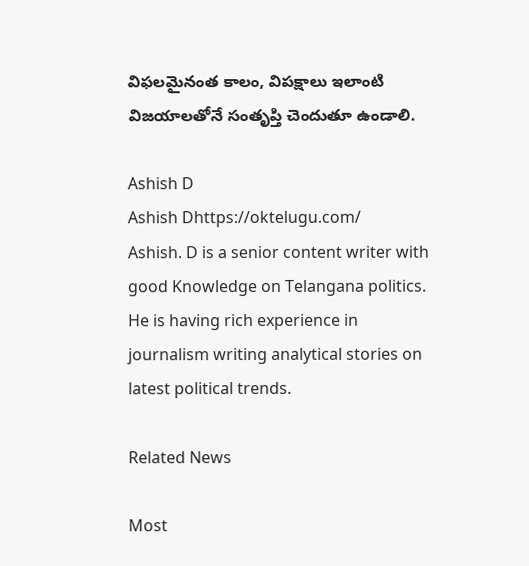విఫలమైనంత కాలం, విపక్షాలు ఇలాంటి విజయాలతోనే సంతృప్తి చెందుతూ ఉండాలి.

Ashish D
Ashish Dhttps://oktelugu.com/
Ashish. D is a senior content writer with good Knowledge on Telangana politics. He is having rich experience in journalism writing analytical stories on latest political trends.

Related News

Most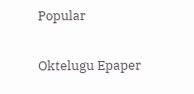Popular

Oktelugu Epaper